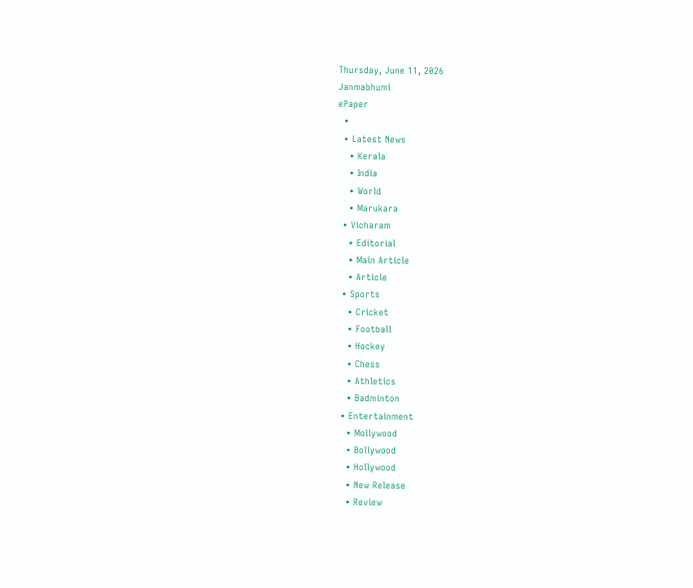Thursday, June 11, 2026
Janmabhumi
ePaper
  •
  • Latest News
    • Kerala
    • India
    • World
    • Marukara
  • Vicharam
    • Editorial
    • Main Article
    • Article
  • Sports
    • Cricket
    • Football
    • Hockey
    • Chess
    • Athletics
    • Badminton
  • Entertainment
    • Mollywood
    • Bollywood
    • Hollywood
    • New Release
    • Review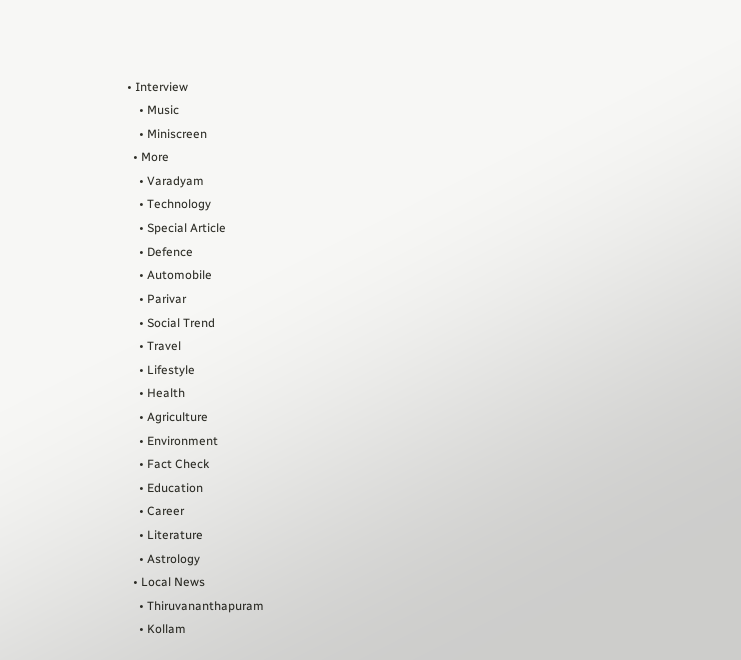• Interview
    • Music
    • Miniscreen
  • More
    • Varadyam
    • Technology
    • Special Article
    • Defence
    • Automobile
    • Parivar
    • Social Trend
    • Travel
    • Lifestyle
    • Health
    • Agriculture
    • Environment
    • Fact Check
    • Education
    • Career
    • Literature
    • Astrology
  • Local News
    • Thiruvananthapuram
    • Kollam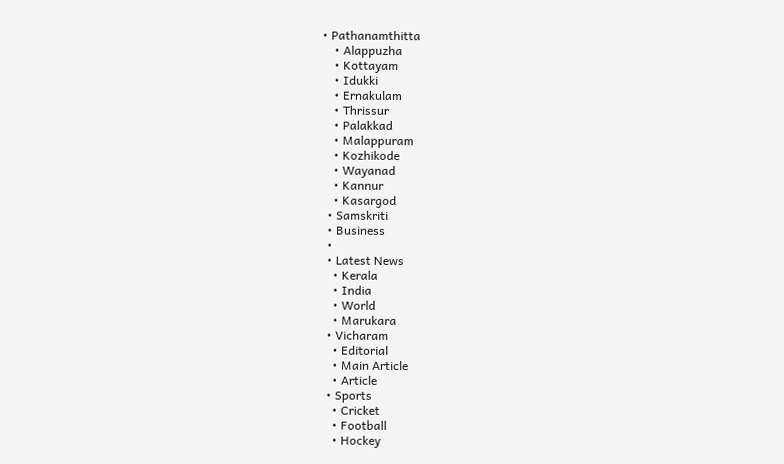• Pathanamthitta
    • Alappuzha
    • Kottayam
    • Idukki
    • Ernakulam
    • Thrissur
    • Palakkad
    • Malappuram
    • Kozhikode
    • Wayanad
    • Kannur
    • Kasargod
  • Samskriti
  • Business
  •
  • Latest News
    • Kerala
    • India
    • World
    • Marukara
  • Vicharam
    • Editorial
    • Main Article
    • Article
  • Sports
    • Cricket
    • Football
    • Hockey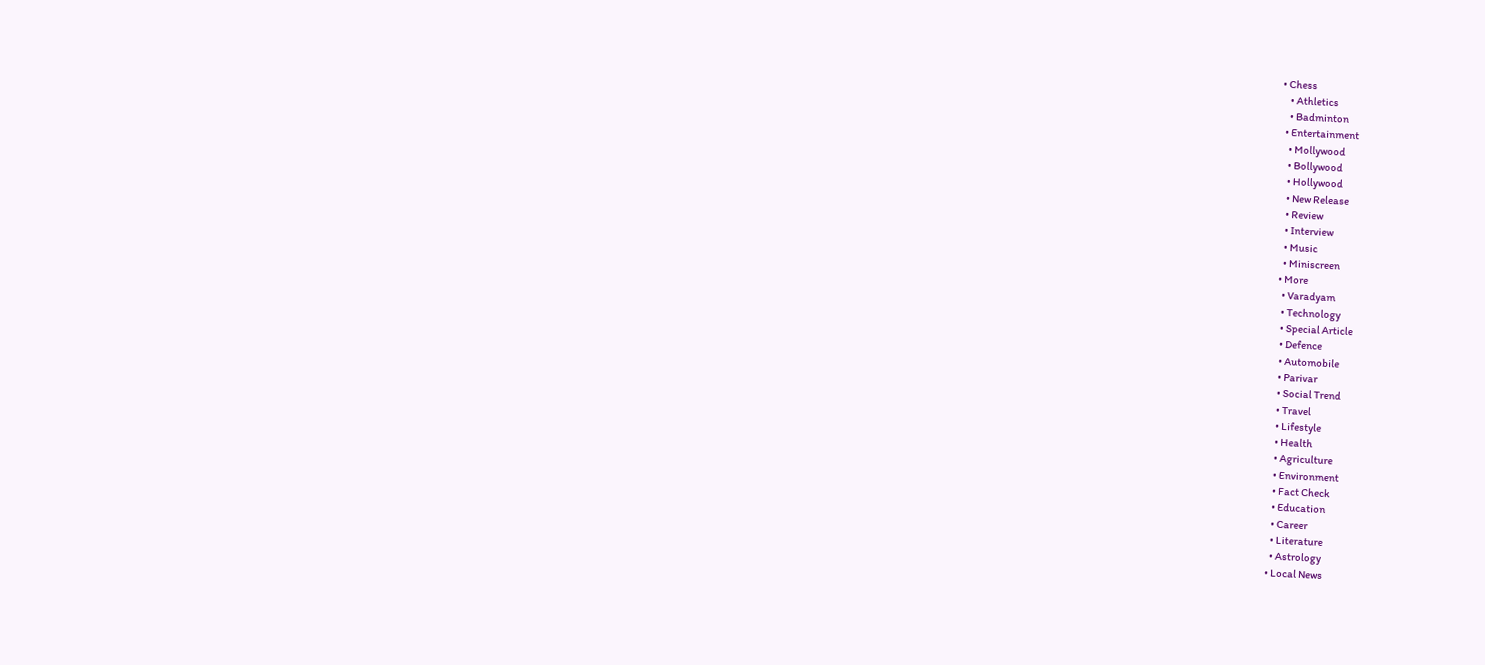• Chess
    • Athletics
    • Badminton
  • Entertainment
    • Mollywood
    • Bollywood
    • Hollywood
    • New Release
    • Review
    • Interview
    • Music
    • Miniscreen
  • More
    • Varadyam
    • Technology
    • Special Article
    • Defence
    • Automobile
    • Parivar
    • Social Trend
    • Travel
    • Lifestyle
    • Health
    • Agriculture
    • Environment
    • Fact Check
    • Education
    • Career
    • Literature
    • Astrology
  • Local News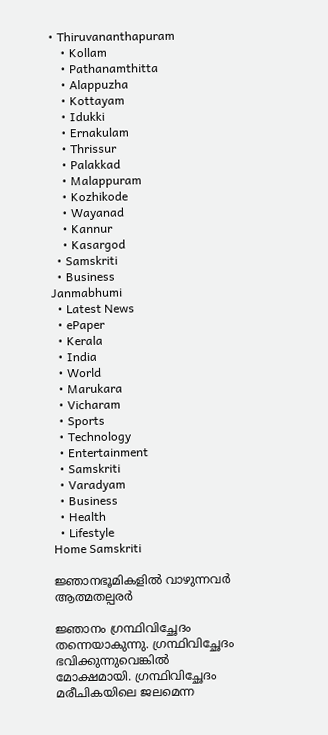• Thiruvananthapuram
    • Kollam
    • Pathanamthitta
    • Alappuzha
    • Kottayam
    • Idukki
    • Ernakulam
    • Thrissur
    • Palakkad
    • Malappuram
    • Kozhikode
    • Wayanad
    • Kannur
    • Kasargod
  • Samskriti
  • Business
Janmabhumi
  • Latest News
  • ePaper
  • Kerala
  • India
  • World
  • Marukara
  • Vicharam
  • Sports
  • Technology
  • Entertainment
  • Samskriti
  • Varadyam
  • Business
  • Health
  • Lifestyle
Home Samskriti

ജ്ഞാനഭൂമികളില്‍ വാഴുന്നവര്‍ ആത്മതല്പരര്‍

ജ്ഞാനം ഗ്രന്ഥിവിച്ഛേദം തന്നെയാകുന്നു. ഗ്രന്ഥിവിച്ഛേദം ഭവിക്കുന്നുവെങ്കില്‍ മോക്ഷമായി. ഗ്രന്ഥിവിച്ഛേദം മരീചികയിലെ ജലമെന്ന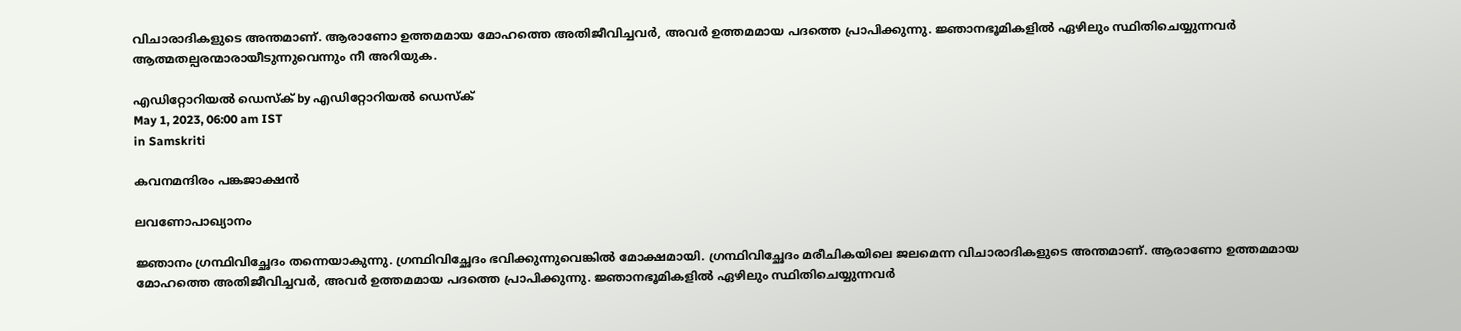വിചാരാദികളുടെ അന്തമാണ്. ആരാണോ ഉത്തമമായ മോഹത്തെ അതിജീവിച്ചവര്‍, അവര്‍ ഉത്തമമായ പദത്തെ പ്രാപിക്കുന്നു. ജ്ഞാനഭൂമികളില്‍ ഏഴിലും സ്ഥിതിചെയ്യുന്നവര്‍ ആത്മതല്പരന്മാരായീടുന്നുവെന്നും നീ അറിയുക.

എഡിറ്റോറിയൽ ഡെസ്ക് by എഡിറ്റോറിയൽ ഡെസ്ക്
May 1, 2023, 06:00 am IST
in Samskriti

കവനമന്ദിരം പങ്കജാക്ഷന്‍

ലവണോപാഖ്യാനം

ജ്ഞാനം ഗ്രന്ഥിവിച്ഛേദം തന്നെയാകുന്നു. ഗ്രന്ഥിവിച്ഛേദം ഭവിക്കുന്നുവെങ്കില്‍ മോക്ഷമായി. ഗ്രന്ഥിവിച്ഛേദം മരീചികയിലെ ജലമെന്ന വിചാരാദികളുടെ അന്തമാണ്. ആരാണോ ഉത്തമമായ മോഹത്തെ അതിജീവിച്ചവര്‍, അവര്‍ ഉത്തമമായ പദത്തെ പ്രാപിക്കുന്നു. ജ്ഞാനഭൂമികളില്‍ ഏഴിലും സ്ഥിതിചെയ്യുന്നവര്‍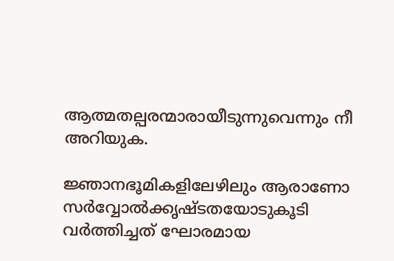ആത്മതല്പരന്മാരായീടുന്നുവെന്നും നീ അറിയുക.

ജ്ഞാനഭൂമികളിലേഴിലും ആരാണോ സര്‍വ്വോല്‍ക്കൃഷ്ടതയോടുകൂടി വര്‍ത്തിച്ചത് ഘോരമായ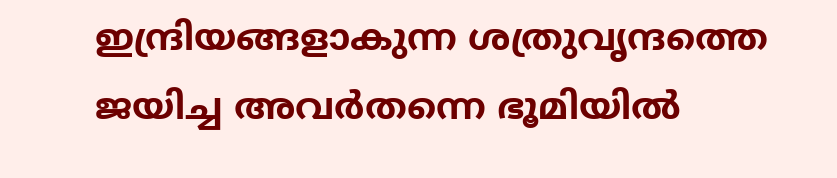ഇന്ദ്രിയങ്ങളാകുന്ന ശത്രുവൃന്ദത്തെ ജയിച്ച അവര്‍തന്നെ ഭൂമിയില്‍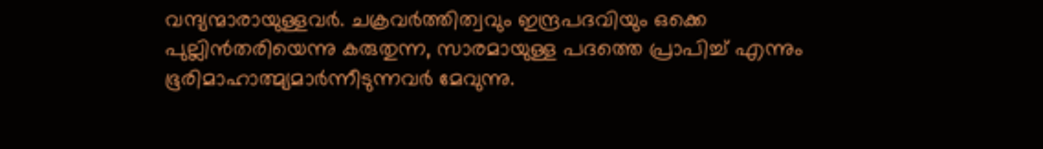വന്ദ്യന്മാരായുള്ളവര്‍. ചക്രവര്‍ത്തിത്വവും ഇന്ദ്രപദവിയും ഒക്കെ പുല്ലിന്‍തരിയെന്നു കരുതുന്ന, സാരമായുള്ള പദത്തെ പ്രാപിച്ച് എന്നും ഭൂരിമാഹാത്മ്യമാര്‍ന്നീടുന്നവര്‍ മേവുന്നു.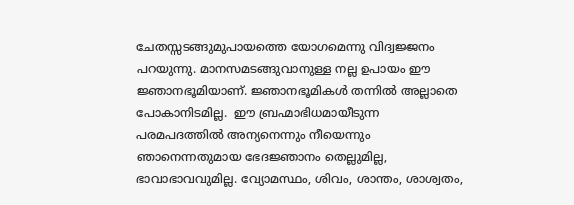ചേതസ്സടങ്ങുമുപായത്തെ യോഗമെന്നു വിദ്വജ്ജനം പറയുന്നു. മാനസമടങ്ങുവാനുള്ള നല്ല ഉപായം ഈ ജ്ഞാനഭൂമിയാണ്. ജ്ഞാനഭൂമികള്‍ തന്നില്‍ അല്ലാതെ പോകാനിടമില്ല.  ഈ ബ്രഹ്മാഭിധമായീടുന്ന പരമപദത്തില്‍ അന്യനെന്നും നീയെന്നും ഞാനെന്നതുമായ ഭേദജ്ഞാനം തെല്ലുമില്ല, ഭാവാഭാവവുമില്ല. വ്യോമസ്ഥം, ശിവം, ശാന്തം, ശാശ്വതം,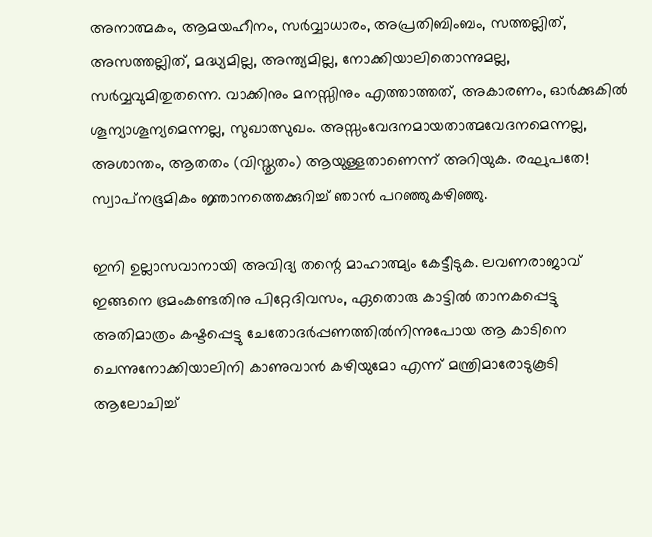അനാത്മകം, ആമയഹീനം, സര്‍വ്വാധാരം, അപ്രതിബിംബം, സത്തല്ലിത്, അസത്തല്ലിത്, മദ്ധ്യമില്ല, അന്ത്യമില്ല, നോക്കിയാലിതൊന്നുമല്ല, സര്‍വ്വവുമിതുതന്നെ. വാക്കിനും മനസ്സിനും എത്താത്തത്, അകാരണം, ഓര്‍ക്കുകില്‍ ശൂന്യാശൂന്യമെന്നല്ല, സുഖാത്സുഖം. അസ്സംവേദനമായതാത്മവേദനമെന്നല്ല, അശാന്തം, ആതതം (വിസ്തൃതം) ആയുള്ളതാണെന്ന് അറിയുക. രഘുപതേ! സ്വാപ്‌നഭൂമികം ജ്ഞാനത്തെക്കുറിച്ച് ഞാന്‍ പറഞ്ഞുകഴിഞ്ഞു.

ഇനി ഉല്ലാസവാനായി അവിദ്യ തന്റെ മാഹാത്മ്യം കേട്ടീടുക. ലവണരാജാവ് ഇങ്ങനെ ഭ്രമംകണ്ടതിനു പിറ്റേദിവസം, ഏതൊരു കാട്ടില്‍ താനകപ്പെട്ടു അതിമാത്രം കഷ്ടപ്പെട്ടു ചേതോദര്‍പ്പണത്തില്‍നിന്നുപോയ ആ കാടിനെ ചെന്നുനോക്കിയാലിനി കാണുവാന്‍ കഴിയുമോ എന്ന് മന്ത്രിമാരോടുകൂടി ആലോചിച്ച്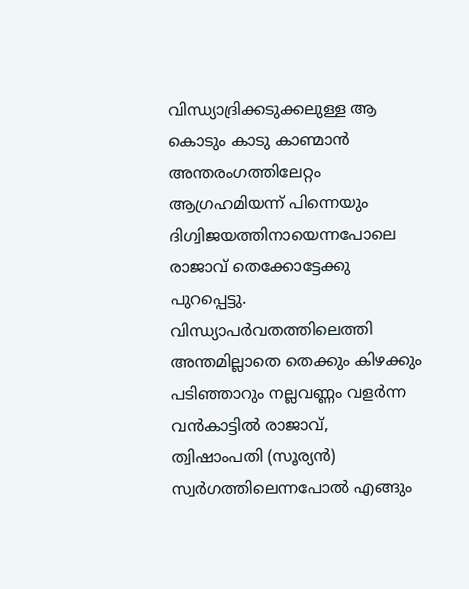വിന്ധ്യാദ്രിക്കടുക്കലുള്ള ആ കൊടും കാടു കാണ്മാന്‍ അന്തരംഗത്തിലേറ്റം ആഗ്രഹമിയന്ന് പിന്നെയും ദിഗ്വിജയത്തിനായെന്നപോലെ രാജാവ് തെക്കോട്ടേക്കു പുറപ്പെട്ടു. വിന്ധ്യാപര്‍വതത്തിലെത്തി അന്തമില്ലാതെ തെക്കും കിഴക്കും പടിഞ്ഞാറും നല്ലവണ്ണം വളര്‍ന്ന വന്‍കാട്ടില്‍ രാജാവ്, ത്വിഷാംപതി (സൂര്യന്‍) സ്വര്‍ഗത്തിലെന്നപോല്‍ എങ്ങും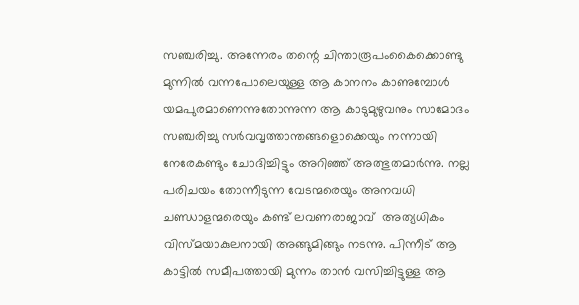സഞ്ചരിച്ചു. അന്നേരം തന്റെ ചിന്താരൂപംകൈക്കൊണ്ടു മുന്നില്‍ വന്നപോലെയുള്ള ആ കാനനം കാണുമ്പോള്‍ യമപുരമാണെന്നുതോന്നുന്ന ആ കാടുമുഴുവനും സാമോദം സഞ്ചരിച്ചു സര്‍വവൃത്താന്തങ്ങളൊക്കെയും നന്നായി നേരേകണ്ടും ചോദിച്ചിട്ടും അറിഞ്ഞ് അത്ഭുതമാര്‍ന്നു. നല്ല പരിചയം തോന്നീടുന്ന വേടന്മരെയും അനവധി ചണ്ഡാളന്മരെയും കണ്ട് ലവണരാജാവ്  അത്യധികം വിസ്മയാകുലനായി അങ്ങുമിങ്ങും നടന്നു. പിന്നീട് ആ കാട്ടില്‍ സമീപത്തായി മുന്നം താന്‍ വസിച്ചിട്ടുള്ള ആ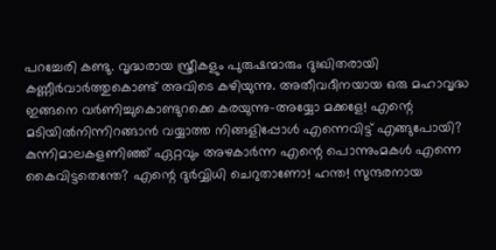പറച്ചേരി കണ്ടു. വൃദ്ധരായ സ്ത്രീകളും പുരുഷന്മാരും ദുഃഖിതരായി കണ്ണീര്‍വാര്‍ത്തുകൊണ്ട് അവിടെ കഴിയുന്നു. അതീവദീനയായ ഒരു മഹാവൃദ്ധ ഇങ്ങനെ വര്‍ണിച്ചുകൊണ്ടുറക്കെ കരയുന്നു-അയ്യോ മക്കളേ! എന്റെ മടിയില്‍നിന്നിറങ്ങാന്‍ വയ്യാത്ത നിങ്ങളിപ്പോള്‍ എന്നെവിട്ട് എങ്ങുപോയി? കുന്നിമാലകളണിഞ്ഞ് ഏറ്റവും അഴകാര്‍ന്ന എന്റെ പൊന്നുംമകള്‍ എന്നെ കൈവിട്ടതെന്തേ? എന്റെ ദുര്‍വ്വിധി ചെറുതാണോ! ഹന്ത! സുന്ദരനായ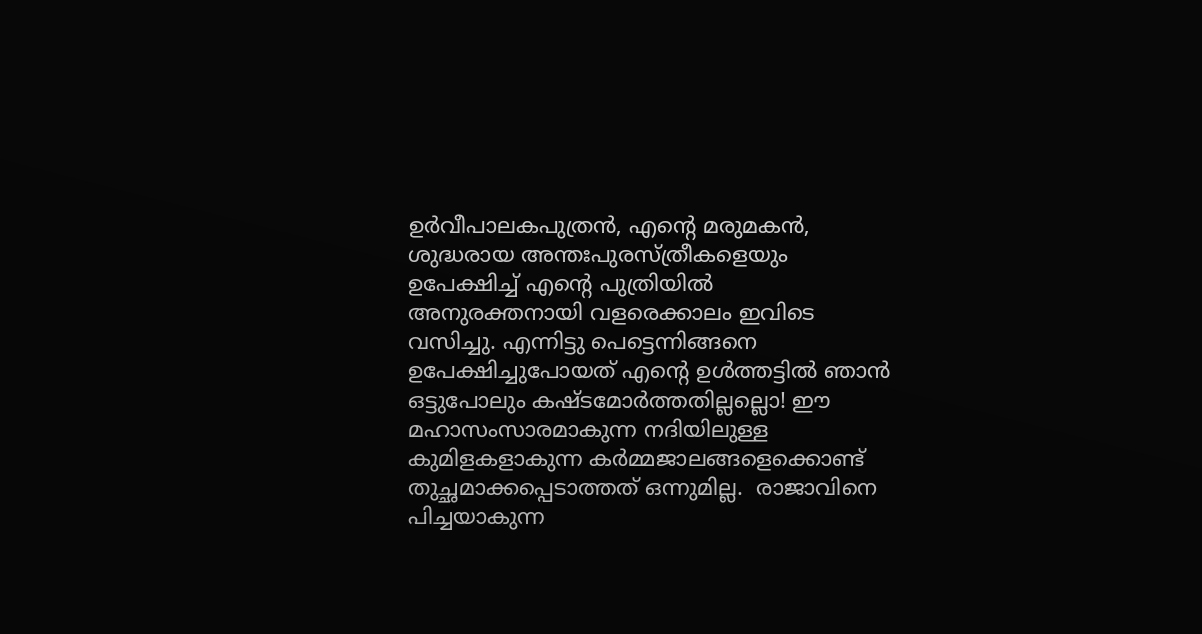ഉര്‍വീപാലകപുത്രന്‍, എന്റെ മരുമകന്‍, ശുദ്ധരായ അന്തഃപുരസ്ത്രീകളെയും ഉപേക്ഷിച്ച് എന്റെ പുത്രിയില്‍ അനുരക്തനായി വളരെക്കാലം ഇവിടെ വസിച്ചു. എന്നിട്ടു പെട്ടെന്നിങ്ങനെ ഉപേക്ഷിച്ചുപോയത് എന്റെ ഉള്‍ത്തട്ടില്‍ ഞാന്‍ ഒട്ടുപോലും കഷ്ടമോര്‍ത്തതില്ലല്ലൊ! ഈ മഹാസംസാരമാകുന്ന നദിയിലുള്ള കുമിളകളാകുന്ന കര്‍മ്മജാലങ്ങളെക്കൊണ്ട് തുച്ഛമാക്കപ്പെടാത്തത് ഒന്നുമില്ല.  രാജാവിനെ പിച്ചയാകുന്ന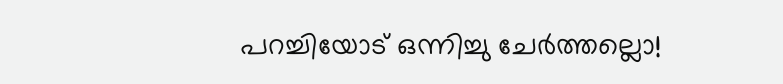പറച്ചിയോട് ഒന്നിച്ചു ചേര്‍ത്തല്ലൊ!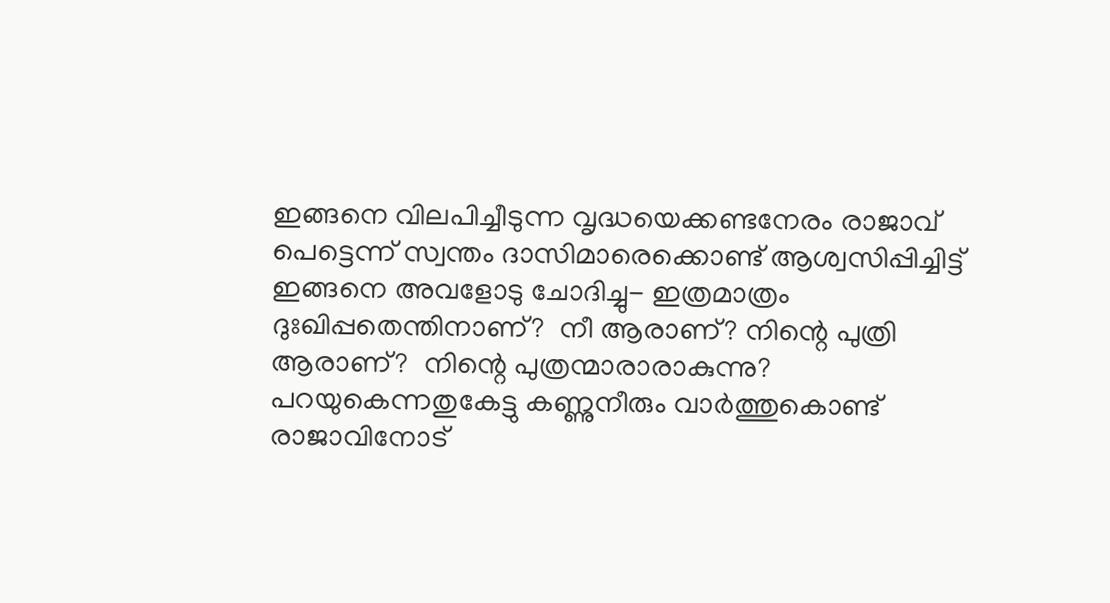ഇങ്ങനെ വിലപിച്ചീടുന്ന വൃദ്ധയെക്കണ്ടനേരം രാജാവ് പെട്ടെന്ന് സ്വന്തം ദാസിമാരെക്കൊണ്ട് ആശ്വസിപ്പിച്ചിട്ട് ഇങ്ങനെ അവളോടു ചോദിച്ചു- ഇത്രമാത്രം ദുഃഖിപ്പതെന്തിനാണ്?  നീ ആരാണ്? നിന്റെ പുത്രി ആരാണ്?  നിന്റെ പുത്രന്മാരാരാകുന്നു? പറയുകെന്നതുകേട്ടു കണ്ണുനീരും വാര്‍ത്തുകൊണ്ട് രാജാവിനോട്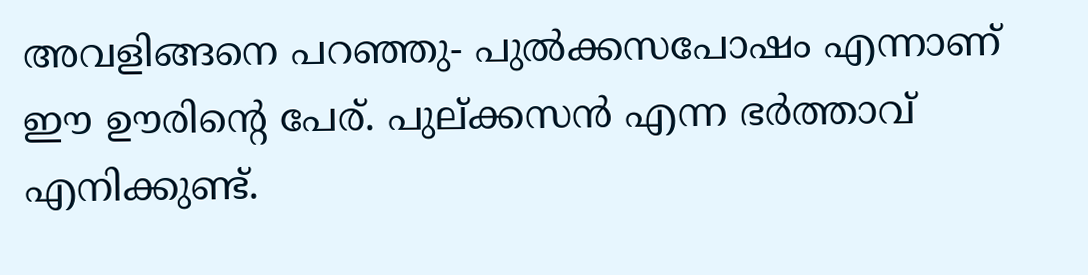അവളിങ്ങനെ പറഞ്ഞു- പുല്‍ക്കസപോഷം എന്നാണ് ഈ ഊരിന്റെ പേര്. പുല്ക്കസന്‍ എന്ന ഭര്‍ത്താവ് എനിക്കുണ്ട്.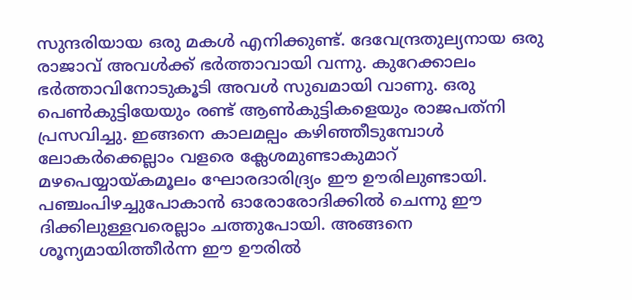സുന്ദരിയായ ഒരു മകള്‍ എനിക്കുണ്ട്. ദേവേന്ദ്രതുല്യനായ ഒരു രാജാവ് അവള്‍ക്ക് ഭര്‍ത്താവായി വന്നു. കുറേക്കാലം ഭര്‍ത്താവിനോടുകൂടി അവള്‍ സുഖമായി വാണു. ഒരു പെണ്‍കുട്ടിയേയും രണ്ട് ആണ്‍കുട്ടികളെയും രാജപത്‌നി പ്രസവിച്ചു. ഇങ്ങനെ കാലമല്പം കഴിഞ്ഞീടുമ്പോള്‍ ലോകര്‍ക്കെല്ലാം വളരെ ക്ലേശമുണ്ടാകുമാറ് മഴപെയ്യായ്‌കമൂലം ഘോരദാരിദ്ര്യം ഈ ഊരിലുണ്ടായി. പഞ്ചംപിഴച്ചുപോകാന്‍ ഓരോരോദിക്കില്‍ ചെന്നു ഈ ദിക്കിലുള്ളവരെല്ലാം ചത്തുപോയി. അങ്ങനെ ശൂന്യമായിത്തീര്‍ന്ന ഈ ഊരില്‍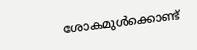ശോകമുള്‍ക്കൊണ്ട്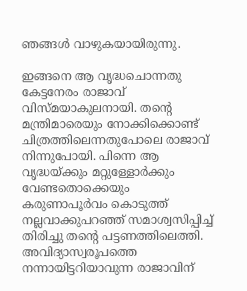ഞങ്ങള്‍ വാഴുകയായിരുന്നു.

ഇങ്ങനെ ആ വൃദ്ധചൊന്നതു കേട്ടനേരം രാജാവ് വിസ്മയാകുലനായി. തന്റെ മന്ത്രിമാരെയും നോക്കിക്കൊണ്ട് ചിത്രത്തിലെന്നതുപോലെ രാജാവ് നിന്നുപോയി. പിന്നെ ആ വൃദ്ധയ്‌ക്കും മറ്റുള്ളോര്‍ക്കും വേണ്ടതൊക്കെയും കരുണാപൂര്‍വം കൊടുത്ത് നല്ലവാക്കുപറഞ്ഞ് സമാശ്വസിപ്പിച്ച് തിരിച്ചു തന്റെ പട്ടണത്തിലെത്തി. അവിദ്യാസ്വരൂപത്തെ നന്നായിട്ടറിയാവുന്ന രാജാവിന്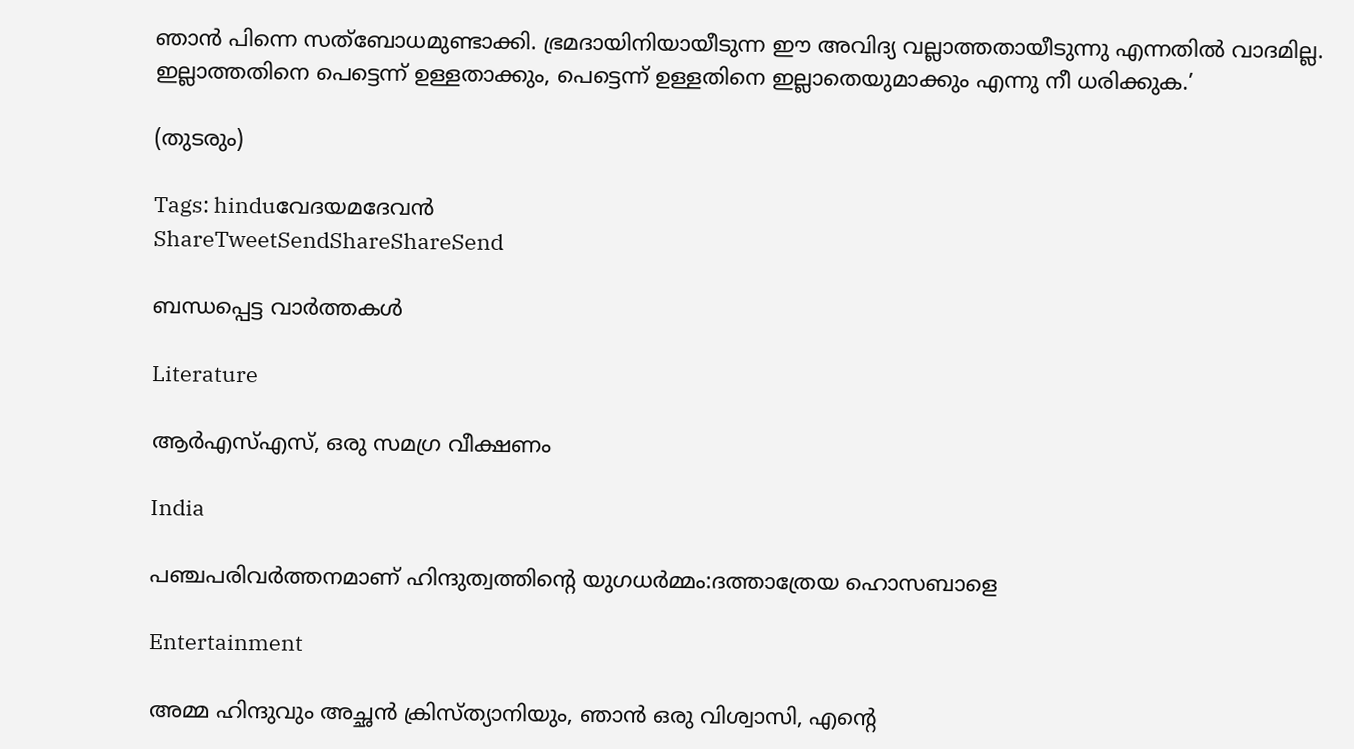ഞാന്‍ പിന്നെ സത്‌ബോധമുണ്ടാക്കി. ഭ്രമദായിനിയായീടുന്ന ഈ അവിദ്യ വല്ലാത്തതായീടുന്നു എന്നതില്‍ വാദമില്ല. ഇല്ലാത്തതിനെ പെട്ടെന്ന് ഉള്ളതാക്കും, പെട്ടെന്ന് ഉള്ളതിനെ ഇല്ലാതെയുമാക്കും എന്നു നീ ധരിക്കുക.’

(തുടരും)

Tags: hinduവേദയമദേവന്‍
ShareTweetSendShareShareSend

ബന്ധപ്പെട്ട വാര്‍ത്തകള്‍

Literature

ആര്‍എസ്എസ്, ഒരു സമഗ്ര വീക്ഷണം

India

പഞ്ചപരിവര്‍ത്തനമാണ് ഹിന്ദുത്വത്തിന്റെ യുഗധര്‍മ്മം:ദത്താത്രേയ ഹൊസബാളെ

Entertainment

അമ്മ ഹിന്ദുവും അച്ഛൻ ക്രിസ്ത്യാനിയും, ഞാൻ ഒരു വിശ്വാസി, എന്റെ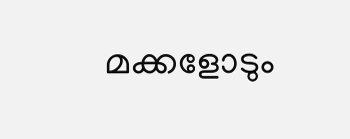മക്കളോടും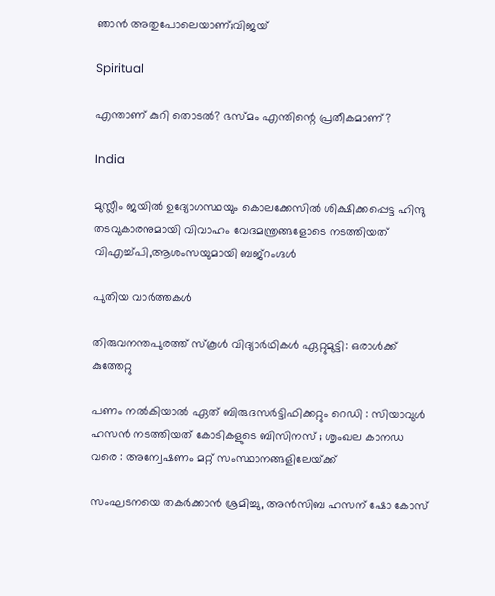ഞാൻ അതുപോലെയാണ്;വിജയ്

Spiritual

എന്താണ് കുറി തൊടല്‍? ഭസ്മം എന്തിന്റെ പ്രതീകമാണ്?

India

മുസ്ലീം ജയില്‍ ഉദ്യോഗസ്ഥയും കൊലക്കേസില്‍ ശിക്ഷിക്കപ്പെട്ട ഹിന്ദു തടവുകാരനുമായി വിവാഹം വേദമന്ത്രങ്ങളോടെ നടത്തിയത് വിഎച്ച്പി,ആശംസയുമായി ബജ്‌റംഗ്ദള്‍

പുതിയ വാര്‍ത്തകള്‍

തിരുവനന്തപുരത്ത് സ്‌കൂള്‍ വിദ്യാര്‍ഥികള്‍ ഏറ്റുമുട്ടി: ഒരാള്‍ക്ക് കുത്തേറ്റു

പണം നൽകിയാൽ ഏത് ബിരുദസർട്ടിഫിക്കറ്റും റെഡി : സിയാവുൾ ഹസൻ നടത്തിയത് കോടികളുടെ ബിസിനസ് ; ശൃംഖല കാനഡ വരെ : അന്വേഷണം മറ്റ് സംസ്ഥാനങ്ങളിലേയ്‌ക്ക്

സംഘടനയെ തകര്‍ക്കാന്‍ ശ്രമിച്ചു, അന്‍സിബ ഹസന് ഷോ കോസ്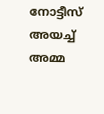നോട്ടീസ് അയച്ച് അമ്മ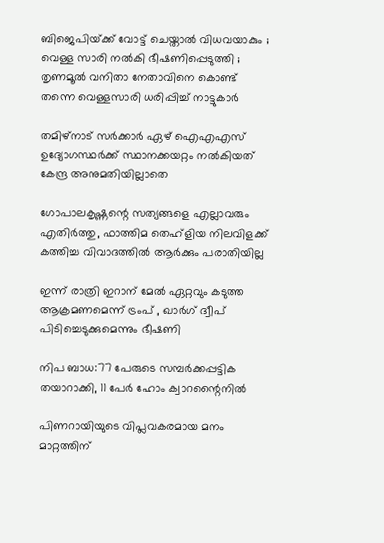ബിജെപിയ്‌ക്ക് വോട്ട് ചെയ്താൽ വിധവയാകും ; വെള്ള സാരി നൽകി ഭീഷണിപ്പെടുത്തി ; തൃണമൂൽ വനിതാ നേതാവിനെ കൊണ്ട് തന്നെ വെള്ളസാരി ധരിപ്പിച്ച് നാട്ടുകാർ

തമിഴ്നാട് സര്‍ക്കാര്‍ ഏഴ് ഐഎഎസ് ഉദ്യോഗസ്ഥര്‍ക്ക് സ്ഥാനക്കയറ്റം നല്‍കിയത് കേന്ദ്ര അനുമതിയില്ലാതെ

ഗോപാലകൃഷ്ണന്റെ സത്യങ്ങളെ എല്ലാവരും എതിര്‍ത്തു, ഫാത്തിമ തെഹ്ളിയ നിലവിളക്ക് കത്തിച്ച വിവാദത്തില്‍ ആര്‍ക്കും പരാതിയില്ല

ഇന്ന് രാത്രി ഇറാന് മേല്‍ ഏറ്റവും കടുത്ത ആക്രമണമെന്ന് ട്രംപ് , ഖാര്‍ഗ് ദ്വീപ് പിടിച്ചെടുക്കുമെന്നും ഭീഷണി

നിപ ബാധ:77 പേരുടെ സമ്പര്‍ക്കപ്പട്ടിക തയാറാക്കി, 11 പേര്‍ ഹോം ക്വാറന്റൈനില്‍

പിണറായിയുടെ വിപ്ലവകരമായ മനം മാറ്റത്തിന്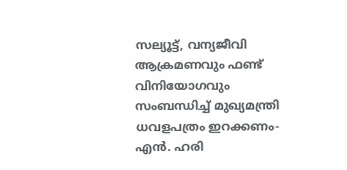സല്യൂട്ട്, വന്യജീവി ആക്രമണവും ഫണ്ട് വിനിയോഗവും സംബന്ധിച്ച് മുഖ്യമന്ത്രി ധവളപത്രം ഇറക്കണം- എന്‍. ഹരി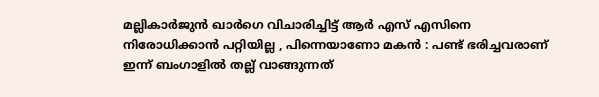മല്ലികാർജുൻ ഖാർഗെ വിചാരിച്ചിട്ട് ആർ എസ് എസിനെ നിരോധിക്കാൻ പറ്റിയില്ല , പിന്നെയാണോ മകൻ : പണ്ട് ഭരിച്ചവരാണ് ഇന്ന് ബംഗാളിൽ തല്ല് വാങ്ങുന്നത്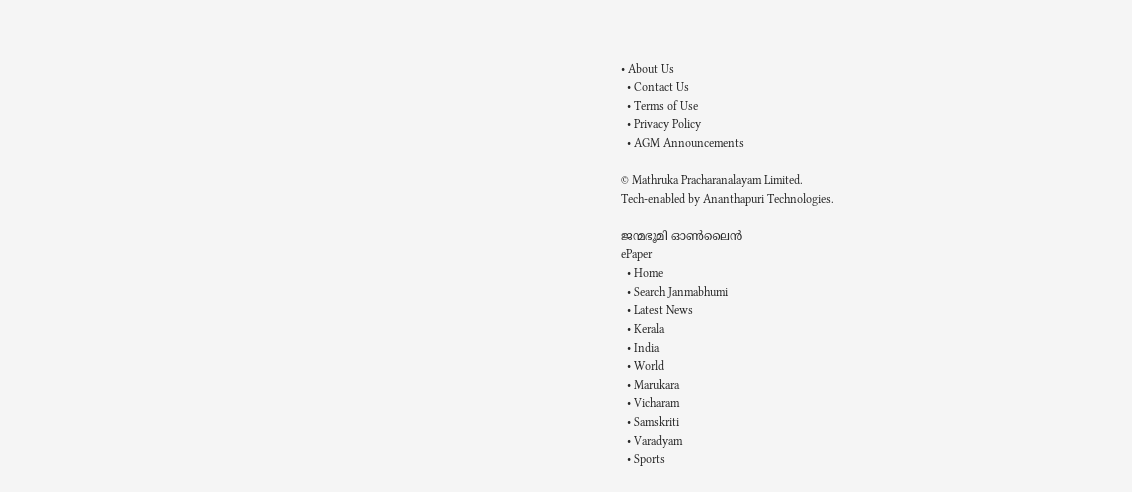• About Us
  • Contact Us
  • Terms of Use
  • Privacy Policy
  • AGM Announcements

© Mathruka Pracharanalayam Limited.
Tech-enabled by Ananthapuri Technologies.

ജന്മഭൂമി ഓണ്‍ലൈന്‍
ePaper
  • Home
  • Search Janmabhumi
  • Latest News
  • Kerala
  • India
  • World
  • Marukara
  • Vicharam
  • Samskriti
  • Varadyam
  • Sports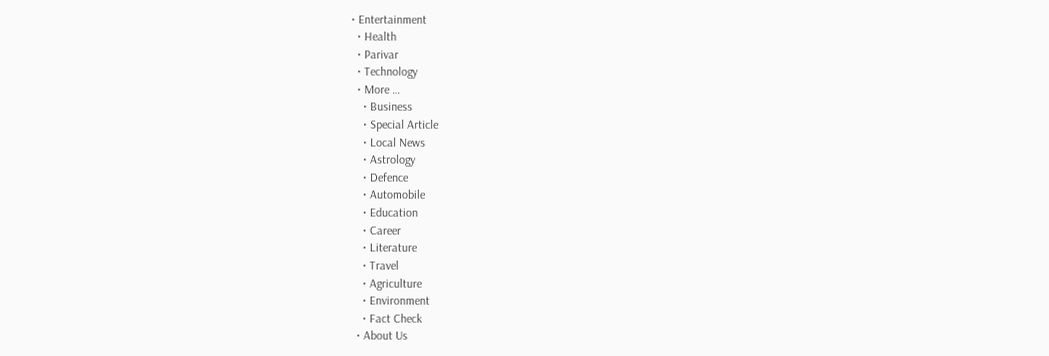• Entertainment
  • Health
  • Parivar
  • Technology
  • More …
    • Business
    • Special Article
    • Local News
    • Astrology
    • Defence
    • Automobile
    • Education
    • Career
    • Literature
    • Travel
    • Agriculture
    • Environment
    • Fact Check
  • About Us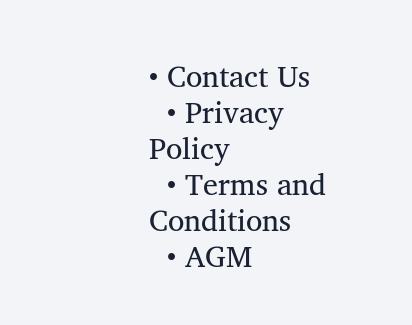• Contact Us
  • Privacy Policy
  • Terms and Conditions
  • AGM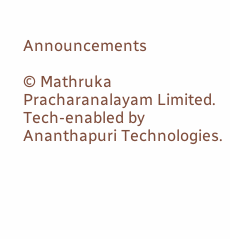Announcements

© Mathruka Pracharanalayam Limited.
Tech-enabled by Ananthapuri Technologies.